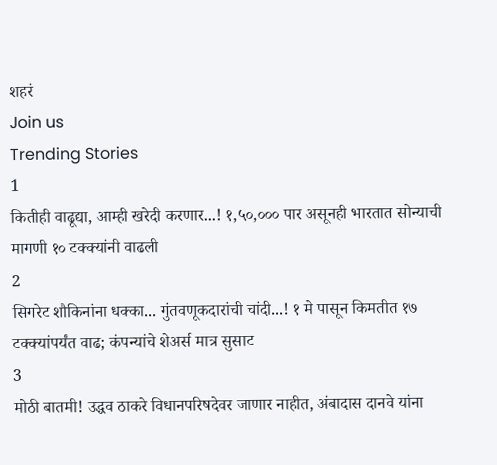शहरं
Join us
Trending Stories
1
कितीही वाढूद्या, आम्ही खरेदी करणार...! १,५०,००० पार असूनही भारतात सोन्याची मागणी १० टक्क्यांनी वाढली
2
सिगरेट शौकिनांना धक्का... गुंतवणूकदारांची चांदी...! १ मे पासून किमतीत १७ टक्क्यांपर्यंत वाढ; कंपन्यांचे शेअर्स मात्र सुसाट
3
मोठी बातमी! उद्धव ठाकरे विधानपरिषदेवर जाणार नाहीत, अंबादास दानवे यांना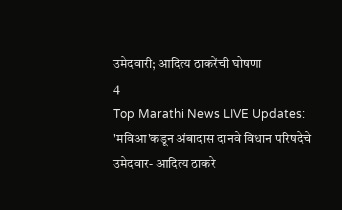उमेदवारी; आदित्य ठाकरेंची घोषणा
4
Top Marathi News LIVE Updates: 'मविआ'कडून अंबादास दानवे विधान परिषदेचे उमेदवार- आदित्य ठाकरे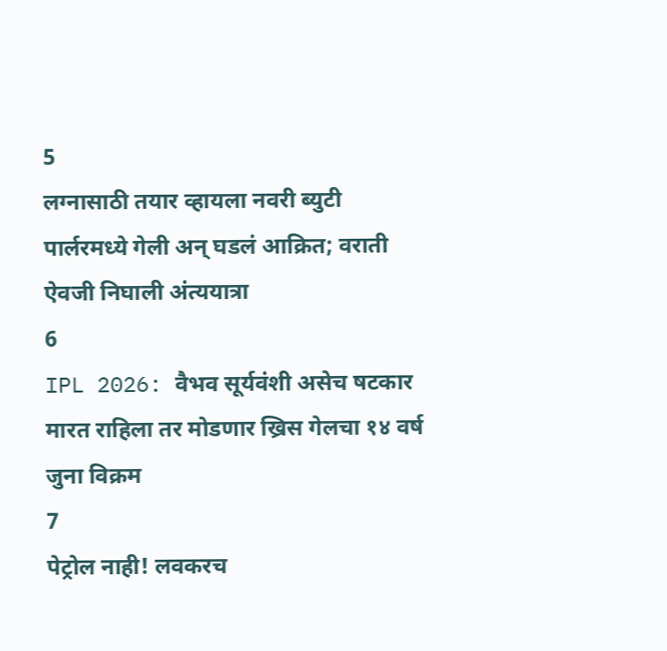5
लग्नासाठी तयार व्हायला नवरी ब्युटी पार्लरमध्ये गेली अन् घडलं आक्रित; वराती ऐवजी निघाली अंत्ययात्रा
6
IPL 2026: वैभव सूर्यवंशी असेच षटकार मारत राहिला तर मोडणार ख्रिस गेलचा १४ वर्ष जुना विक्रम
7
पेट्रोल नाही! लवकरच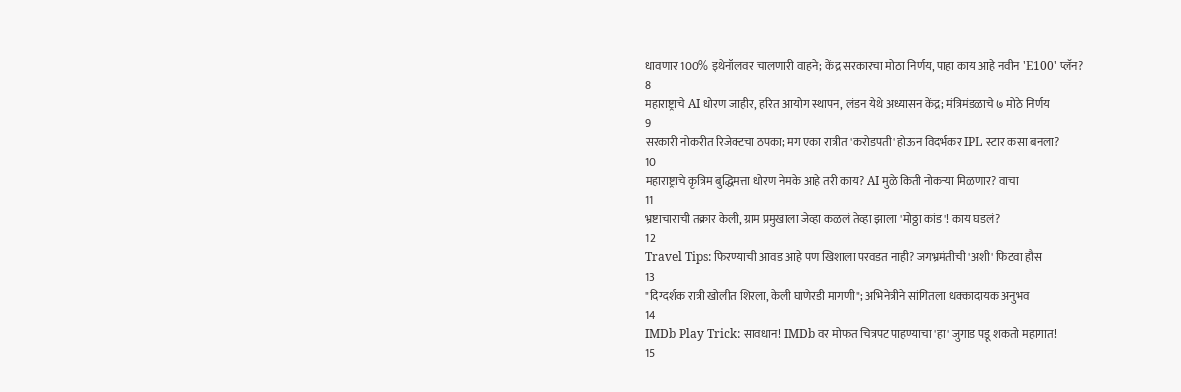धावणार 100% इथेनॉलवर चालणारी वाहने; केंद्र सरकारचा मोठा निर्णय, पाहा काय आहे नवीन 'E100' प्लॅन?
8
महाराष्ट्राचे AI धोरण जाहीर, हरित आयोग स्थापन, लंडन येथे अध्यासन केंद्र; मंत्रिमंडळाचे ७ मोठे निर्णय
9
सरकारी नोकरीत रिजेक्टचा ठपका; मग एका रात्रीत 'करोडपती' होऊन विदर्भकर IPL स्टार कसा बनला?
10
महाराष्ट्राचे कृत्रिम बुद्धिमत्ता धोरण नेमके आहे तरी काय? AI मुळे किती नोकऱ्या मिळणार? वाचा
11
भ्रष्टाचाराची तक्रार केली, ग्राम प्रमुखाला जेव्हा कळलं तेव्हा झाला 'मोठ्ठा कांड'! काय घडलं?
12
Travel Tips: फिरण्याची आवड आहे पण खिशाला परवडत नाही? जगभ्रमंतीची 'अशी' फिटवा हौस
13
"दिग्दर्शक रात्री खोलीत शिरला, केली घाणेरडी मागणी"; अभिनेत्रीने सांगितला धक्कादायक अनुभव
14
IMDb Play Trick: सावधान! IMDb वर मोफत चित्रपट पाहण्याचा 'हा' जुगाड पडू शकतो महागात!
15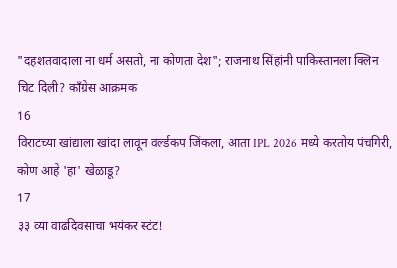"दहशतवादाला ना धर्म असतो, ना कोणता देश"; राजनाथ सिंहांनी पाकिस्तानला क्लिन चिट दिली? काँग्रेस आक्रमक
16
विराटच्या खांद्याला खांदा लावून वर्ल्डकप जिंकला, आता IPL 2026 मध्ये करतोय पंचगिरी, कोण आहे 'हा' खेळाडू?
17
३३ व्या वाढदिवसाचा भयंकर स्टंट!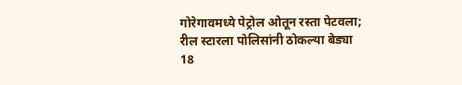गोरेगावमध्ये पेट्रोल ओतून रस्ता पेटवला; रील स्टारला पोलिसांनी ठोकल्या बेड्या
18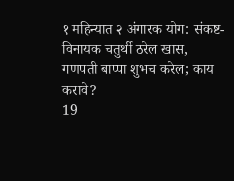१ महिन्यात २ अंगारक योग: संकष्ट-विनायक चतुर्थी ठरेल खास, गणपती बाप्पा शुभच करेल; काय करावे?
19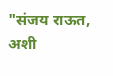"संजय राऊत, अशी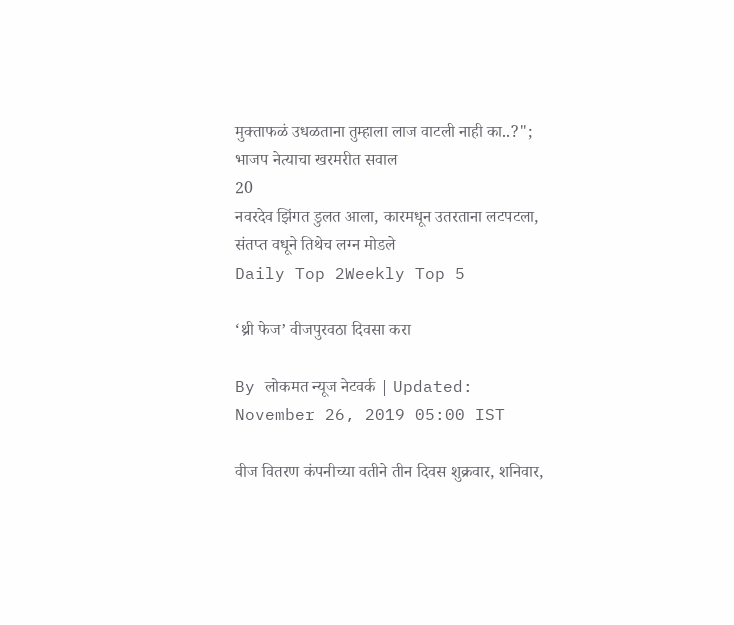मुक्ताफळं उधळताना तुम्हाला लाज वाटली नाही का..?"; भाजप नेत्याचा खरमरीत सवाल
20
नवरदेव झिंगत डुलत आला, कारमधून उतरताना लटपटला, संतप्त वधूने तिथेच लग्न मोडले
Daily Top 2Weekly Top 5

‘थ्री फेज’ वीजपुरवठा दिवसा करा

By लोकमत न्यूज नेटवर्क | Updated: November 26, 2019 05:00 IST

वीज वितरण कंपनीच्या वतीने तीन दिवस शुक्रवार, शनिवार,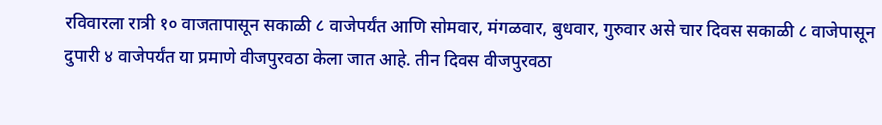रविवारला रात्री १० वाजतापासून सकाळी ८ वाजेपर्यंत आणि सोमवार, मंगळवार, बुधवार, गुरुवार असे चार दिवस सकाळी ८ वाजेपासून दुपारी ४ वाजेपर्यंत या प्रमाणे वीजपुरवठा केला जात आहे. तीन दिवस वीजपुरवठा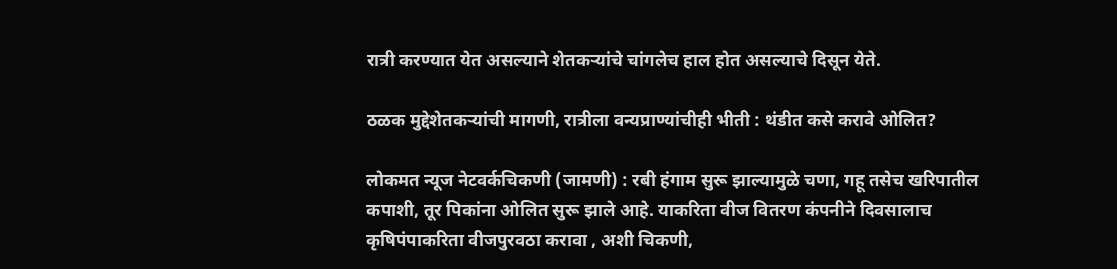रात्री करण्यात येत असल्याने शेतकऱ्यांचे चांगलेच हाल होत असल्याचे दिसून येते.

ठळक मुद्देशेतकऱ्यांची मागणी, रात्रीला वन्यप्राण्यांचीही भीती : थंडीत कसे करावे ओलित?

लोकमत न्यूज नेटवर्कचिकणी (जामणी) : रबी हंगाम सुरू झाल्यामुळे चणा, गहू तसेच खरिपातील कपाशी, तूर पिकांना ओलित सुरू झाले आहे. याकरिता वीज वितरण कंपनीने दिवसालाच कृषिपंपाकरिता वीजपुरवठा करावा , अशी चिकणी,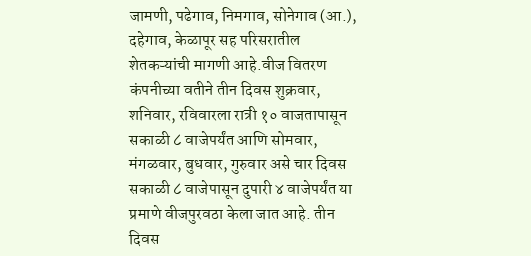जामणी, पढेगाव, निमगाव, सोनेगाव (आ.), दहेगाव, केळापूर सह परिसरातील शेतकऱ्यांची मागणी आहे.वीज वितरण कंपनीच्या वतीने तीन दिवस शुक्रवार, शनिवार, रविवारला रात्री १० वाजतापासून सकाळी ८ वाजेपर्यंत आणि सोमवार, मंगळवार, बुधवार, गुरुवार असे चार दिवस सकाळी ८ वाजेपासून दुपारी ४ वाजेपर्यंत या प्रमाणे वीजपुरवठा केला जात आहे. तीन दिवस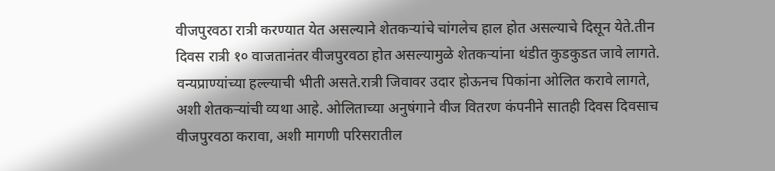वीजपुरवठा रात्री करण्यात येत असल्याने शेतकऱ्यांचे चांगलेच हाल होत असल्याचे दिसून येते.तीन दिवस रात्री १० वाजतानंतर वीजपुरवठा होत असल्यामुळे शेतकऱ्यांना थंडीत कुडकुडत जावे लागते. वन्यप्राण्यांच्या हल्ल्याची भीती असते.रात्री जिवावर उदार होऊनच पिकांना ओलित करावे लागते, अशी शेतकऱ्यांची व्यथा आहे. ओलिताच्या अनुषंगाने वीज वितरण कंपनीने सातही दिवस दिवसाच वीजपुरवठा करावा, अशी मागणी परिसरातील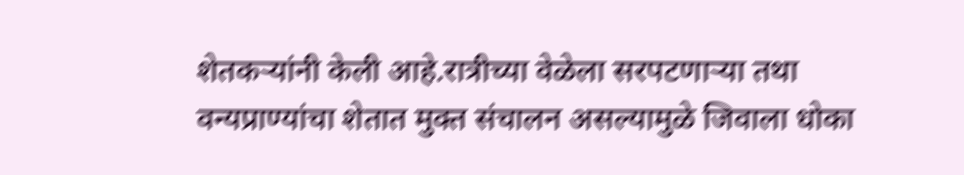शेतकऱ्यांनी केली आहे.रात्रीच्या वेळेला सरपटणाऱ्या तथा वन्यप्राण्यांचा शेतात मुक्त संचालन असल्यामुळे जिवाला धोका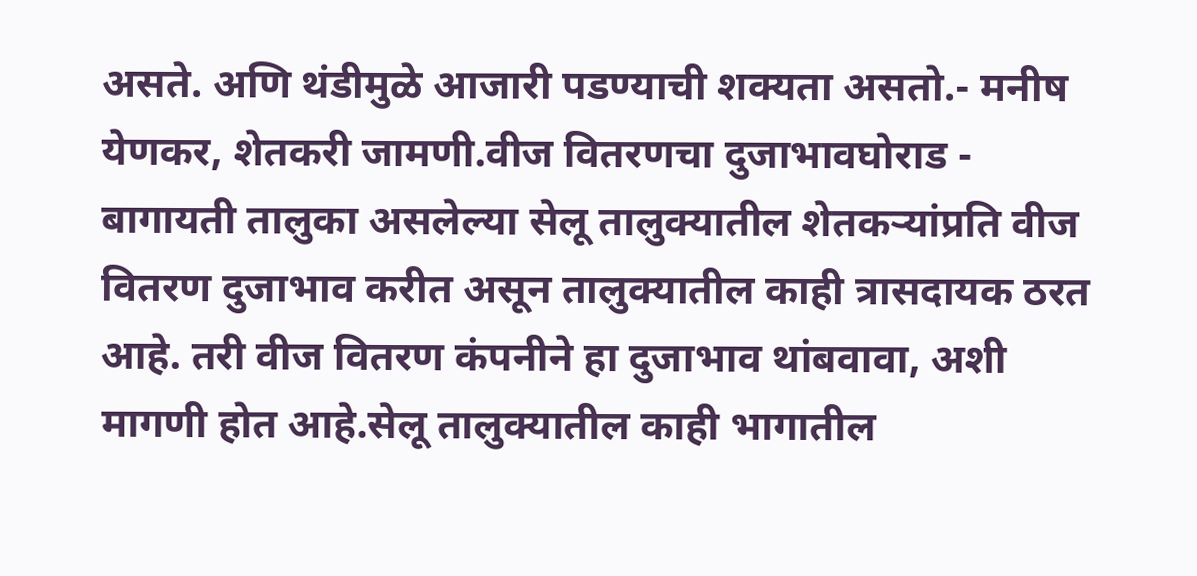असते. अणि थंडीमुळे आजारी पडण्याची शक्यता असतो.- मनीष येणकर, शेतकरी जामणी.वीज वितरणचा दुजाभावघोराड - बागायती तालुका असलेल्या सेलू तालुक्यातील शेतकऱ्यांप्रति वीज वितरण दुजाभाव करीत असून तालुक्यातील काही त्रासदायक ठरत आहे. तरी वीज वितरण कंपनीने हा दुजाभाव थांबवावा, अशी मागणी होत आहे.सेलू तालुक्यातील काही भागातील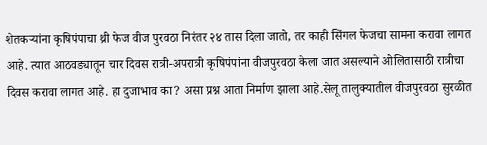शेतकऱ्यांना कृषिपंपाचा थ्री फेज वीज पुरवठा निरंतर २४ तास दिला जातो, तर काही सिंगल फेजचा सामना करावा लागत आहे. त्यात आठवड्यातून चार दिवस रात्री-अपरात्री कृषिपंपांना वीजपुरवठा केला जात असल्याने ओलितासाठी रात्रीचा दिवस करावा लागत आहे. हा दुजाभाव का? असा प्रश्न आता निर्माण झाला आहे.सेलू तालुक्यातील वीजपुरवठा सुरळीत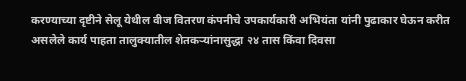करण्याच्या दृष्टीने सेलू येथील वीज वितरण कंपनीचे उपकार्यकारी अभियंता यांनी पुढाकार घेऊन करीत असलेले कार्य पाहता तालुक्यातील शेतकऱ्यांनासुद्धा २४ तास किंवा दिवसा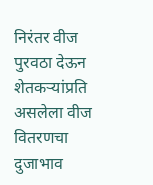निरंतर वीज पुरवठा देऊन शेतकऱ्यांप्रति असलेला वीज वितरणचा दुजाभाव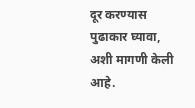दूर करण्यास पुढाकार घ्यावा, अशी मागणी केली आहे.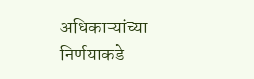अधिकाऱ्यांच्या निर्णयाकडे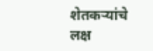शेतकऱ्यांचे लक्ष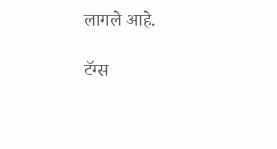लागले आहे.

टॅग्स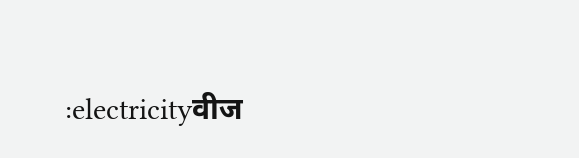:electricityवीज